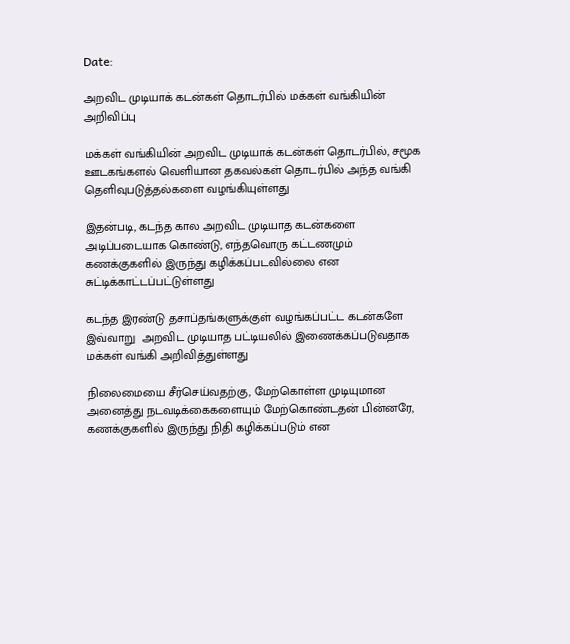Date:

அறவிட முடியாக் கடன்கள் தொடர்பில் மக்கள் வங்கியின் அறிவிப்பு

மக்கள் வங்கியின் அறவிட முடியாக் கடன்கள் தொடர்பில், சமூக ஊடகங்களல் வெளியான தகவல்கள் தொடர்பில் அந்த வங்கி தெளிவுபடுத்தல்களை வழங்கியுள்ளது

இதன்படி, கடந்த கால அறவிட முடியாத கடன்களை அடிப்படையாக கொண்டு, எந்தவொரு கட்டணமும் கணக்குகளில் இருந்து கழிக்கப்படவில்லை என சுட்டிக்காட்டப்பட்டுள்ளது

கடந்த இரண்டு தசாப்தங்களுக்குள் வழங்கப்பட்ட கடன்களே இவ்வாறு  அறவிட முடியாத பட்டியலில் இணைக்கப்படுவதாக மக்கள் வங்கி அறிவித்துள்ளது

நிலைமையை சீர்செய்வதற்கு, மேற்கொள்ள முடியுமான அனைத்து நடவடிக்கைகளையும் மேற்கொண்டதன் பின்னரே, கணக்குகளில் இருந்து நிதி கழிக்கப்படும் என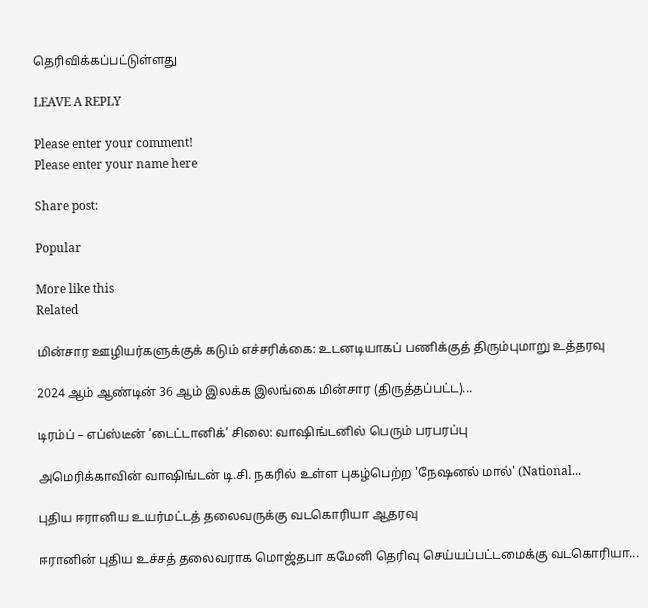தெரிவிக்கப்பட்டுள்ளது

LEAVE A REPLY

Please enter your comment!
Please enter your name here

Share post:

Popular

More like this
Related

மின்சார ஊழியர்களுக்குக் கடும் எச்சரிக்கை: உடனடியாகப் பணிக்குத் திரும்புமாறு உத்தரவு

2024 ஆம் ஆண்டின் 36 ஆம் இலக்க இலங்கை மின்சார (திருத்தப்பட்ட)...

டிரம்ப் – எப்ஸ்டீன் ’டைட்டானிக்’ சிலை: வாஷிங்டனில் பெரும் பரபரப்பு

அமெரிக்காவின் வாஷிங்டன் டி.சி. நகரில் உள்ள புகழ்பெற்ற 'நேஷனல் மால்' (National...

புதிய ஈரானிய உயர்மட்டத் தலைவருக்கு வடகொரியா ஆதரவு

ஈரானின் புதிய உச்சத் தலைவராக மொஜ்தபா கமேனி தெரிவு செய்யப்பட்டமைக்கு வடகொரியா...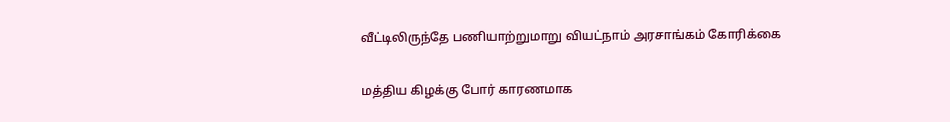வீட்டிலிருந்தே பணியாற்றுமாறு வியட்நாம் அரசாங்கம் கோரிக்கை

மத்திய கிழக்கு போர் காரணமாக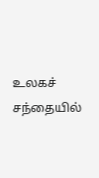உலகச் சந்தையில்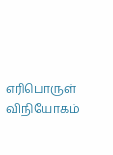எரிபொருள் விநியோகம்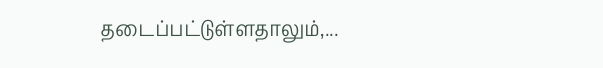தடைப்பட்டுள்ளதாலும்,...